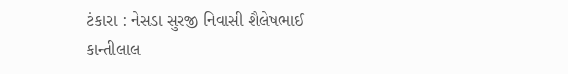ટંકારા : નેસડા સુરજી નિવાસી શૈલેષભાઈ કાન્તીલાલ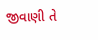જીવાણી તે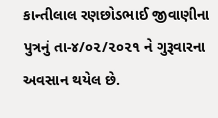કાન્તીલાલ રણછોડભાઈ જીવાણીના પુત્રનું તા-૪/૦૨/૨૦૨૧ ને ગુરૂવારના અવસાન થયેલ છે.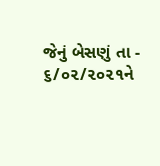જેનું બેસણું તા - ૬/૦૨/૨૦૨૧ને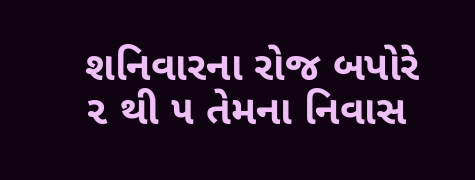શનિવારના રોજ બપોરે ૨ થી ૫ તેમના નિવાસ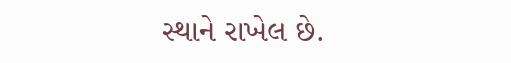સ્થાને રાખેલ છે.